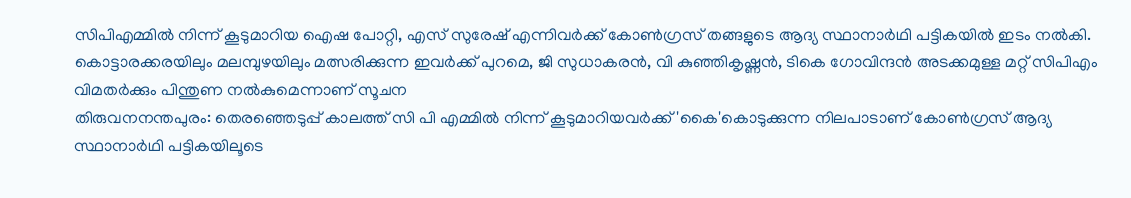സിപിഎമ്മിൽ നിന്ന് കൂടുമാറിയ ഐഷ പോറ്റി, എസ് സുരേഷ് എന്നിവർക്ക് കോൺഗ്രസ് തങ്ങളുടെ ആദ്യ സ്ഥാനാർഥി പട്ടികയിൽ ഇടം നൽകി. കൊട്ടാരക്കരയിലും മലമ്പുഴയിലും മത്സരിക്കുന്ന ഇവർക്ക് പുറമെ, ജി സുധാകരൻ, വി കുഞ്ഞികൃഷ്ണൻ, ടികെ ഗോവിന്ദൻ അടക്കമുള്ള മറ്റ് സിപിഎം വിമതർക്കും പിന്തുണ നൽകുമെന്നാണ് സൂചന
തിരുവനനന്തപുരം: തെരഞ്ഞെടുപ്പ് കാലത്ത് സി പി എമ്മിൽ നിന്ന് കൂടുമാറിയവർക്ക് 'കൈ'കൊടുക്കുന്ന നിലപാടാണ് കോൺഗ്രസ് ആദ്യ സ്ഥാനാർഥി പട്ടികയിലൂടെ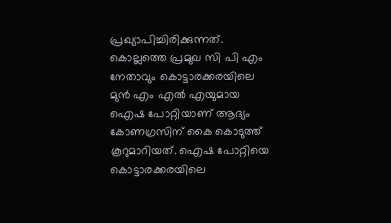പ്രഖ്യാപിച്ചിരിക്കുന്നത്. കൊല്ലത്തെ പ്രമുഖ സി പി എം നേതാവും കൊട്ടാരക്കരയിലെ മുൻ എം എൽ എയുമായ ഐഷ പോറ്റിയാണ് ആദ്യം കോണഗ്രസിന് കൈ കൊടുത്ത് കൂറുമാറിയത്. ഐഷ പോറ്റിയെ കൊട്ടാരക്കരയിലെ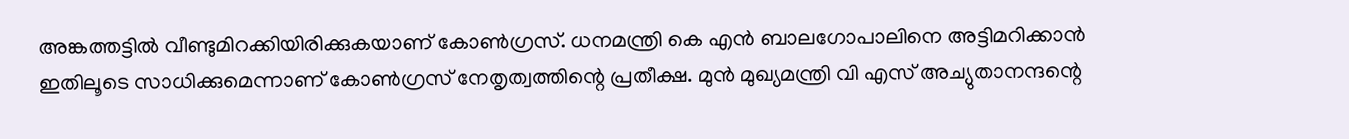അങ്കത്തട്ടിൽ വീണ്ടുമിറക്കിയിരിക്കുകയാണ് കോൺഗ്രസ്. ധനമന്ത്രി കെ എൻ ബാലഗോപാലിനെ അട്ടിമറിക്കാൻ ഇതിലൂടെ സാധിക്കുമെന്നാണ് കോൺഗ്രസ് നേതൃത്വത്തിന്റെ പ്രതീക്ഷ. മുൻ മുഖ്യമന്ത്രി വി എസ് അച്യുതാനന്ദന്റെ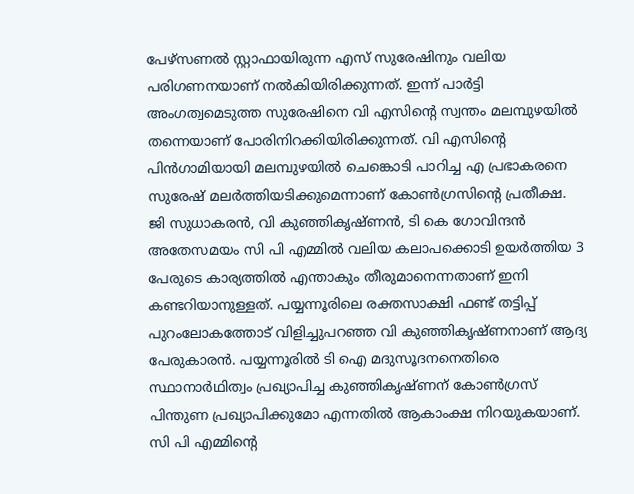പേഴ്സണൽ സ്റ്റാഫായിരുന്ന എസ് സുരേഷിനും വലിയ പരിഗണനയാണ് നൽകിയിരിക്കുന്നത്. ഇന്ന് പാർട്ടി അംഗത്വമെടുത്ത സുരേഷിനെ വി എസിന്റെ സ്വന്തം മലമ്പുഴയിൽ തന്നെയാണ് പോരിനിറക്കിയിരിക്കുന്നത്. വി എസിന്റെ പിൻഗാമിയായി മലമ്പുഴയിൽ ചെങ്കൊടി പാറിച്ച എ പ്രഭാകരനെ സുരേഷ് മലർത്തിയടിക്കുമെന്നാണ് കോൺഗ്രസിന്റെ പ്രതീക്ഷ.
ജി സുധാകരൻ, വി കുഞ്ഞികൃഷ്ണൻ, ടി കെ ഗോവിന്ദൻ
അതേസമയം സി പി എമ്മിൽ വലിയ കലാപക്കൊടി ഉയർത്തിയ 3 പേരുടെ കാര്യത്തിൽ എന്താകും തീരുമാനെന്നതാണ് ഇനി കണ്ടറിയാനുള്ളത്. പയ്യന്നൂരിലെ രക്തസാക്ഷി ഫണ്ട് തട്ടിപ്പ് പുറംലോകത്തോട് വിളിച്ചുപറഞ്ഞ വി കുഞ്ഞികൃഷ്ണനാണ് ആദ്യ പേരുകാരൻ. പയ്യന്നൂരിൽ ടി ഐ മദുസൂദനനെതിരെ സ്ഥാനാർഥിത്വം പ്രഖ്യാപിച്ച കുഞ്ഞികൃഷ്ണന് കോൺഗ്രസ് പിന്തുണ പ്രഖ്യാപിക്കുമോ എന്നതിൽ ആകാംക്ഷ നിറയുകയാണ്. സി പി എമ്മിന്റെ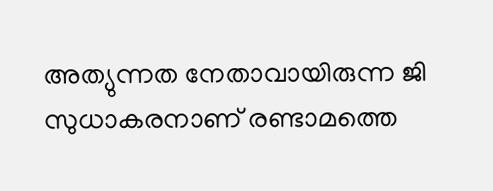അത്യുന്നത നേതാവായിരുന്ന ജി സുധാകരനാണ് രണ്ടാമത്തെ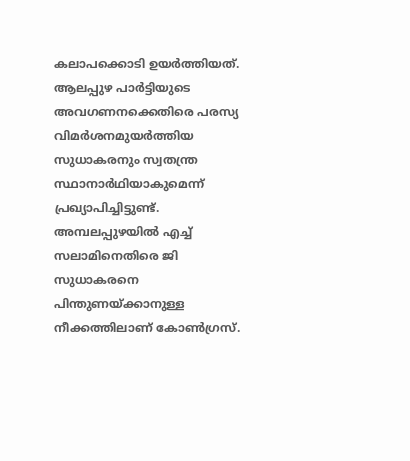കലാപക്കൊടി ഉയർത്തിയത്. ആലപ്പുഴ പാർട്ടിയുടെ അവഗണനക്കെതിരെ പരസ്യ വിമർശനമുയർത്തിയ സുധാകരനും സ്വതന്ത്ര സ്ഥാനാർഥിയാകുമെന്ന് പ്രഖ്യാപിച്ചിട്ടുണ്ട്. അമ്പലപ്പുഴയിൽ എച്ച് സലാമിനെതിരെ ജി സുധാകരനെ പിന്തുണയ്ക്കാനുള്ള നീക്കത്തിലാണ് കോൺഗ്രസ്.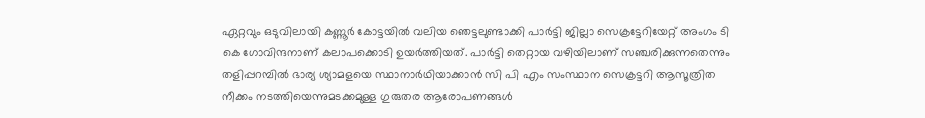ഏറ്റവും ഒടുവിലായി കണ്ണൂർ കോട്ടയിൽ വലിയ ഞെട്ടലുണ്ടാക്കി പാർട്ടി ജില്ലാ സെക്രട്ടേറിയേറ്റ് അംഗം ടി കെ ഗോവിന്ദനാണ് കലാപക്കൊടി ഉയർത്തിയത്. പാർട്ടി തെറ്റായ വഴിയിലാണ് സഞ്ചരിക്കുന്നതെന്നും തളിപ്പറമ്പിൽ ഭാര്യ ശ്യാമളയെ സ്ഥാനാർഥിയാക്കാൻ സി പി എം സംസ്ഥാന സെക്രട്ടറി ആസൂത്രിത നീക്കം നടത്തിയെന്നുമടക്കമുള്ള ഗുരുതര ആരോപണങ്ങൾ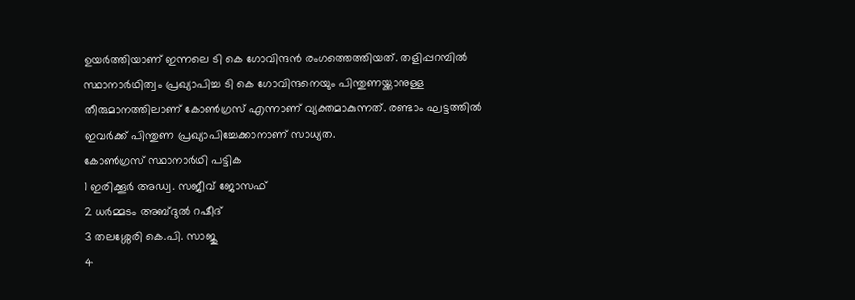ഉയർത്തിയാണ് ഇന്നലെ ടി കെ ഗോവിന്ദൻ രംഗത്തെത്തിയത്. തളിപ്പറമ്പിൽ സ്ഥാനാർഥിത്വം പ്രഖ്യാപിച്ച ടി കെ ഗോവിന്ദനെയും പിന്തുണയ്ക്കാനുള്ള തീരുമാനത്തിലാണ് കോൺഗ്രസ് എന്നാണ് വ്യക്തമാകുന്നത്. രണ്ടാം ഘട്ടത്തിൽ ഇവർക്ക് പിന്തുണ പ്രഖ്യാപിച്ചേക്കാനാണ് സാധ്യത.
കോൺഗ്രസ് സ്ഥാനാർഥി പട്ടിക
1 ഇരിക്കൂർ അഡ്വ. സജീവ് ജോസഫ്
2 ധർമ്മടം അബ്ദുൽ റഷീദ്
3 തലശ്ശേരി കെ.പി. സാജു
4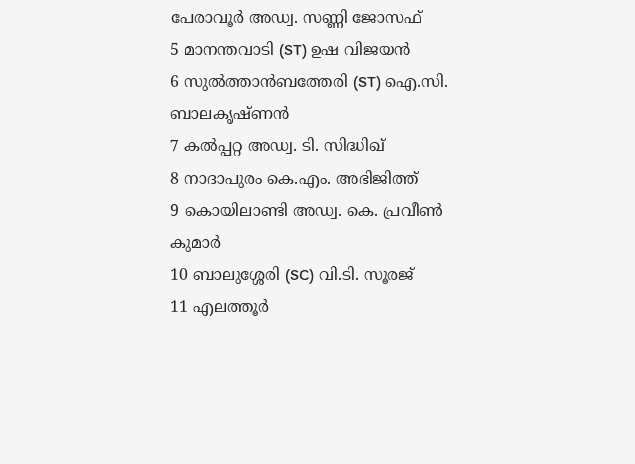പേരാവൂർ അഡ്വ. സണ്ണി ജോസഫ്
5 മാനന്തവാടി (ST) ഉഷ വിജയൻ
6 സുൽത്താൻബത്തേരി (ST) ഐ.സി. ബാലകൃഷ്ണൻ
7 കൽപ്പറ്റ അഡ്വ. ടി. സിദ്ധിഖ്
8 നാദാപുരം കെ.എം. അഭിജിത്ത്
9 കൊയിലാണ്ടി അഡ്വ. കെ. പ്രവീൺ കുമാർ
10 ബാലുശ്ശേരി (SC) വി.ടി. സൂരജ്
11 എലത്തൂർ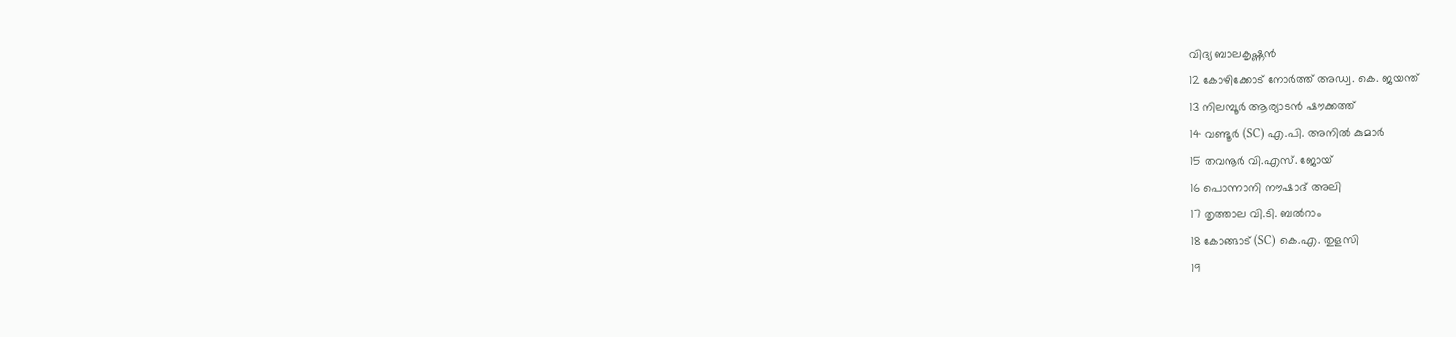വിദ്യ ബാലകൃഷ്ണൻ
12 കോഴിക്കോട് നോർത്ത് അഡ്വ. കെ. ജയന്ത്
13 നിലമ്പൂർ ആര്യാടൻ ഷൗക്കത്ത്
14 വണ്ടൂർ (SC) എ.പി. അനിൽ കുമാർ
15 തവനൂർ വി.എസ്. ജോയ്
16 പൊന്നാനി നൗഷാദ് അലി
17 തൃത്താല വി.ടി. ബൽറാം
18 കോങ്ങാട് (SC) കെ.എ. തുളസി
19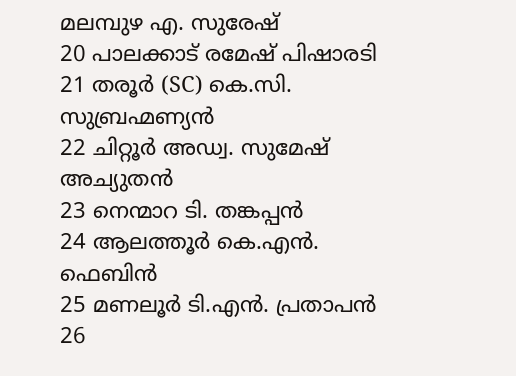മലമ്പുഴ എ. സുരേഷ്
20 പാലക്കാട് രമേഷ് പിഷാരടി
21 തരൂർ (SC) കെ.സി. സുബ്രഹ്മണ്യൻ
22 ചിറ്റൂർ അഡ്വ. സുമേഷ് അച്യുതൻ
23 നെന്മാറ ടി. തങ്കപ്പൻ
24 ആലത്തൂർ കെ.എൻ. ഫെബിൻ
25 മണലൂർ ടി.എൻ. പ്രതാപൻ
26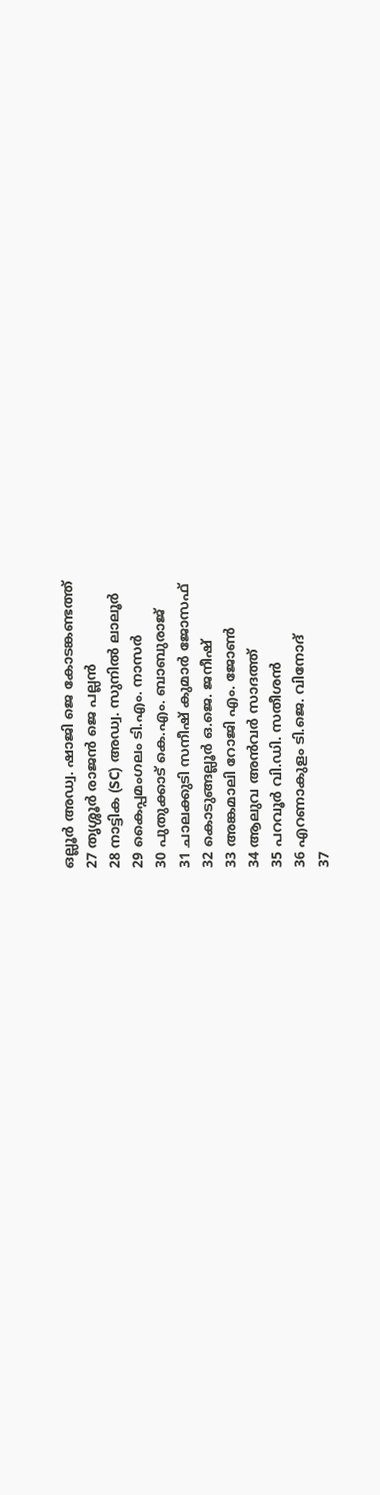ഒല്ലൂർ അഡ്വ. ഷാജി ജെ കോടങ്കണ്ടത്ത്
27 തൃശ്ശൂർ രാജൻ ജെ പല്ലൻ
28 നാട്ടിക (SC) അഡ്വ. സുനിൽ ലാലൂർ
29 കൈപ്പമംഗലം ടി.എം. നാസർ
30 പുതുക്കാട് കെ.എം. ബാബുരാജ്
31 ചാലക്കുടി സനീഷ് കുമാർ ജോസഫ്
32 കൊടുങ്ങല്ലൂർ ഒ.ജെ. ജനീഷ്
33 അങ്കമാലി റോജി എം. ജോൺ
34 ആലുവ അൻവർ സാദത്ത്
35 പറവൂർ വി.ഡി. സതീശൻ
36 എറണാകുളം ടി.ജെ. വിനോദ്
37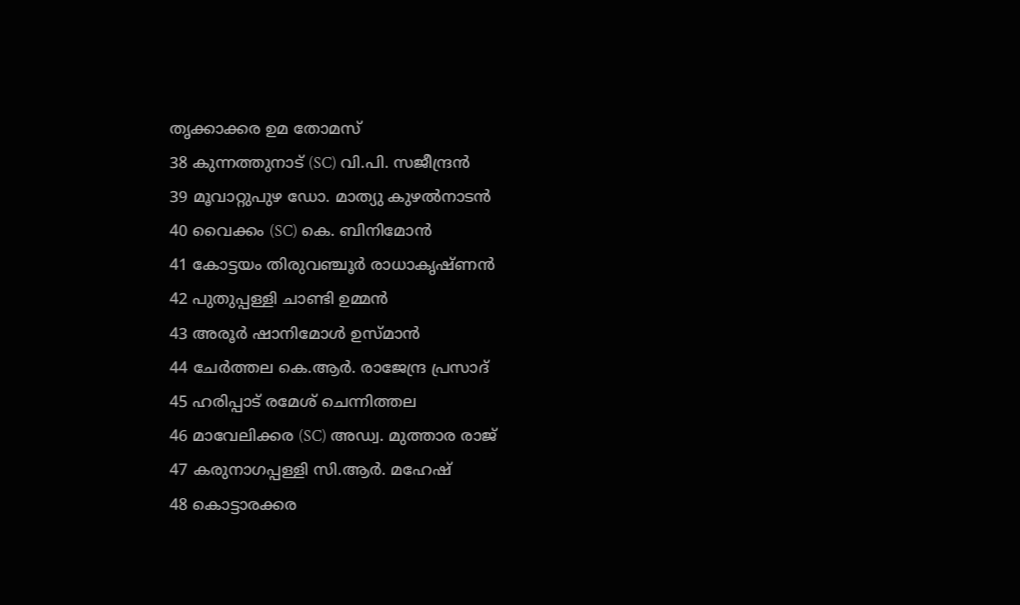തൃക്കാക്കര ഉമ തോമസ്
38 കുന്നത്തുനാട് (SC) വി.പി. സജീന്ദ്രൻ
39 മൂവാറ്റുപുഴ ഡോ. മാത്യു കുഴൽനാടൻ
40 വൈക്കം (SC) കെ. ബിനിമോൻ
41 കോട്ടയം തിരുവഞ്ചൂർ രാധാകൃഷ്ണൻ
42 പുതുപ്പള്ളി ചാണ്ടി ഉമ്മൻ
43 അരൂർ ഷാനിമോൾ ഉസ്മാൻ
44 ചേർത്തല കെ.ആർ. രാജേന്ദ്ര പ്രസാദ്
45 ഹരിപ്പാട് രമേശ് ചെന്നിത്തല
46 മാവേലിക്കര (SC) അഡ്വ. മുത്താര രാജ്
47 കരുനാഗപ്പള്ളി സി.ആർ. മഹേഷ്
48 കൊട്ടാരക്കര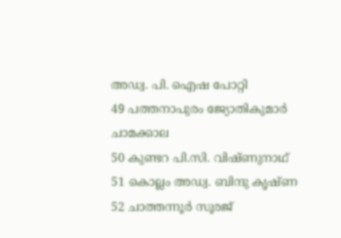അഡ്വ. പി. ഐഷ പോറ്റി
49 പത്തനാപുരം ജ്യോതികുമാർ ചാമക്കാല
50 കുണ്ടറ പി.സി. വിഷ്ണുനാഥ്
51 കൊല്ലം അഡ്വ. ബിന്ദു കൃഷ്ണ
52 ചാത്തന്നൂർ സൂരജ്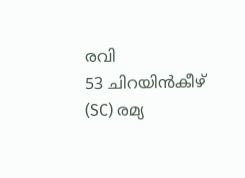രവി
53 ചിറയിൻകീഴ് (SC) രമ്യ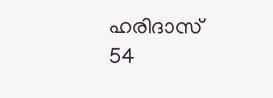ഹരിദാസ്
54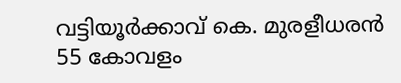വട്ടിയൂർക്കാവ് കെ. മുരളീധരൻ
55 കോവളം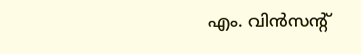എം. വിൻസന്റ്